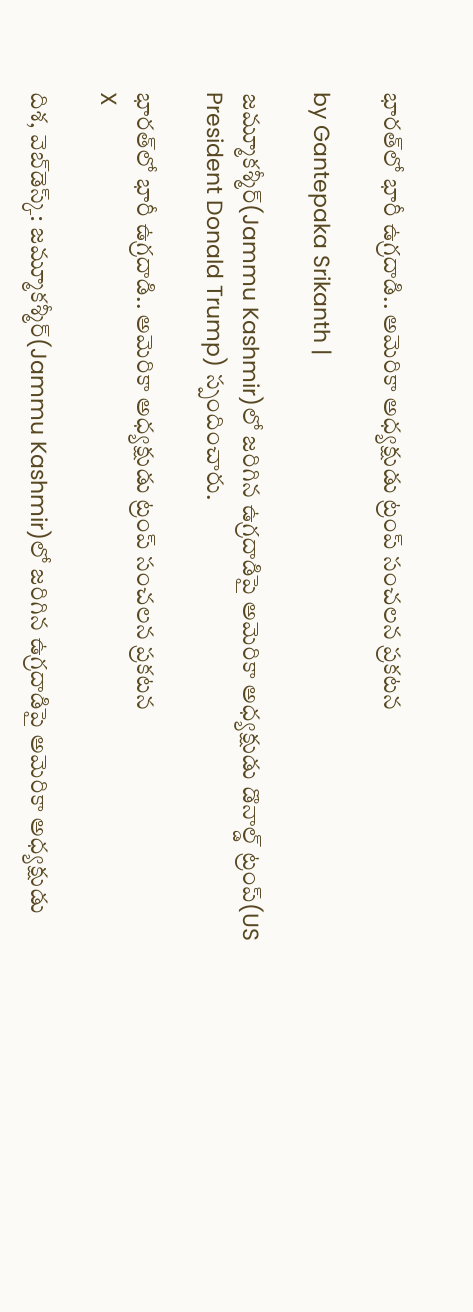భారత్‌లో భారీ ఉగ్రదాడి.. అమెరికా అధ్యక్షుడు ట్రంప్ సంచలన ప్రకటన

by Gantepaka Srikanth |

జమ్మూకశ్మీర్‌(Jammu Kashmir)లో జరిగిన ఉగ్రదాడిపై అమెరికా అధ్యక్షుడు డొనాల్డ్ ట్రంప్(US President Donald Trump) స్పందించారు.

భారత్‌లో భారీ ఉగ్రదాడి.. అమెరికా అధ్యక్షుడు ట్రంప్ సంచలన ప్రకటన
X

దిశ, వెబ్‌డెస్క్: జమ్మూకశ్మీర్‌(Jammu Kashmir)లో జరిగిన ఉగ్రదాడిపై అమెరికా అధ్యక్షుడు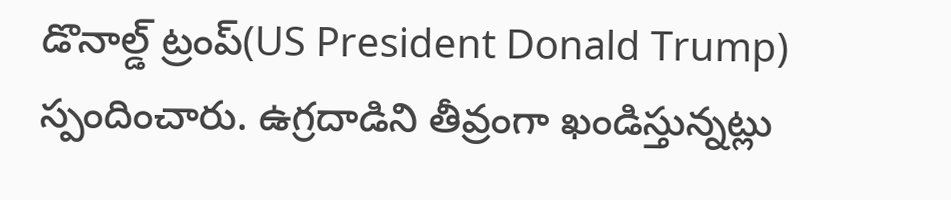డొనాల్డ్ ట్రంప్(US President Donald Trump) స్పందించారు. ఉగ్రదాడిని తీవ్రంగా ఖండిస్తున్నట్లు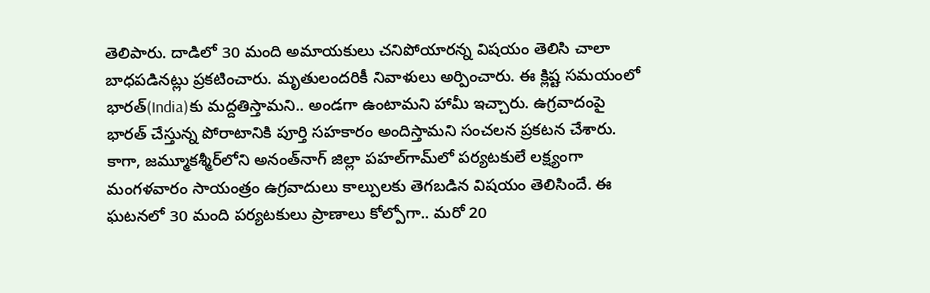తెలిపారు. దాడిలో 30 మంది అమాయకులు చనిపోయారన్న విషయం తెలిసి చాలా బాధపడినట్లు ప్రకటించారు. మృతులందరికీ నివాళులు అర్పించారు. ఈ క్లిష్ట సమయంలో భారత్‌(India)కు మద్దతిస్తామని.. అండగా ఉంటామని హామీ ఇచ్చారు. ఉగ్రవాదంపై భారత్‌ చేస్తున్న పోరాటానికి పూర్తి సహకారం అందిస్తామని సంచలన ప్రకటన చేశారు. కాగా, జమ్మూకశ్మీర్‌లోని అనంత్‌నాగ్‌ జిల్లా పహల్‌గామ్‌లో పర్యటకులే లక్ష్యంగా మంగళవారం సాయంత్రం ఉగ్రవాదులు కాల్పులకు తెగబడిన విషయం తెలిసిందే. ఈ ఘటనలో 30 మంది పర్యటకులు ప్రాణాలు కోల్పోగా.. మరో 20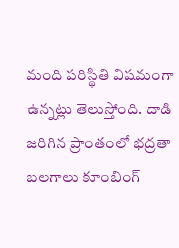మంది పరిస్థితి విషమంగా ఉన్నట్లు తెలుస్తోంది. దాడి జరిగిన ప్రాంతంలో భద్రతా బలగాలు కూంబింగ్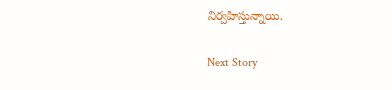నిర్వహిస్తున్నాయి.

Next Story